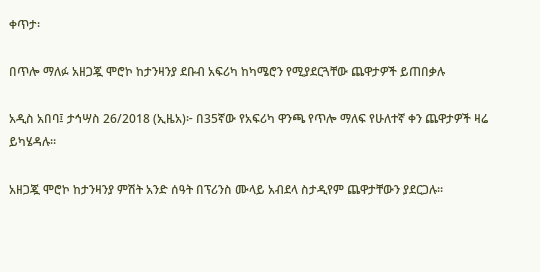ቀጥታ፡

በጥሎ ማለፉ አዘጋጇ ሞሮኮ ከታንዛንያ ደቡብ አፍሪካ ከካሜሮን የሚያደርጓቸው ጨዋታዎች ይጠበቃሉ

አዲስ አበባ፤ ታኅሣስ 26/2018 (ኢዜአ)፦ በ35ኛው የአፍሪካ ዋንጫ የጥሎ ማለፍ የሁለተኛ ቀን ጨዋታዎች ዛሬ ይካሄዳሉ።

አዘጋጇ ሞሮኮ ከታንዛንያ ምሽት አንድ ሰዓት በፕሪንስ ሙላይ አብደላ ስታዲየም ጨዋታቸውን ያደርጋሉ።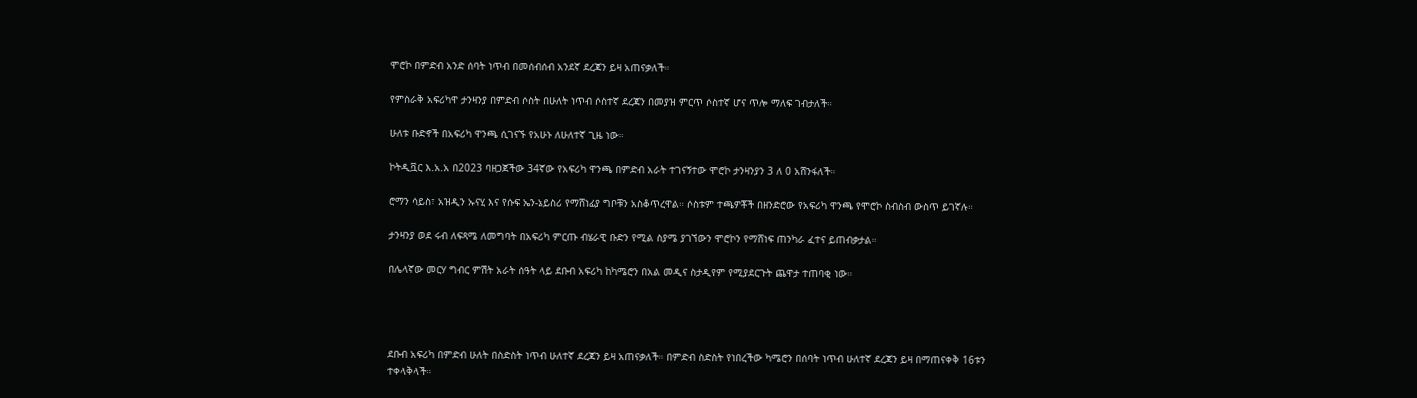ሞሮኮ በምድብ አንድ ሰባት ነጥብ በመሰብሰብ አንደኛ ደረጃን ይዛ አጠናቃለች።

የምስራቅ አፍሪካዋ ታንዛንያ በምድብ ሶስት በሁለት ነጥብ ሶስተኛ ደረጃን በመያዝ ምርጥ ሶስተኛ ሆና ጥሎ ማለፍ ገብታለች።

ሁለቱ ቡድኖች በአፍሪካ ዋንጫ ሲገናኙ የአሁኑ ለሁለተኛ ጊዜ ነው።

ኮትዲቯር እ.አ.አ በ2023 ባዘጋጀችው 34ኛው የአፍሪካ ዋንጫ በምድብ አራት ተገናኝተው ሞሮኮ ታንዛንያን 3 ለ 0 አሸንፋለች።

ሮማን ሳይስ፣ አዝዲን ኡናሂ እና የሱፍ ኤን-ኔይስሪ የማሸነፊያ ግቦቹን አስቆጥረዋል። ሶስቱም ተጫዎቾች በዘንድሮው የአፍሪካ ዋንጫ የሞሮኮ ስብስብ ውስጥ ይገኛሉ።

ታንዛንያ ወደ ሩብ ለፍጻሜ ለመግባት በአፍሪካ ምርጡ ብሄራዊ ቡድን የሚል ስያሜ ያገኘውን ሞሮኮን የማሸነፍ ጠንካራ ፈተና ይጠብቃታል።

በሌላኛው መርሃ ግብር ምሽት አራት ሰዓት ላይ ደቡብ አፍሪካ ከካሜሮን በአል መዲና ስታዲየም የሚያደርጉት ጨዋታ ተጠባቂ ነው።




ደቡብ አፍሪካ በምድብ ሁለት በስድስት ነጥብ ሁለተኛ ደረጃን ይዛ አጠናቃለች። በምድብ ስድስት የነበረችው ካሜሮን በሰባት ነጥብ ሁለተኛ ደረጃን ይዛ በማጠናቀቅ 16ቱን ተቀላቅላች።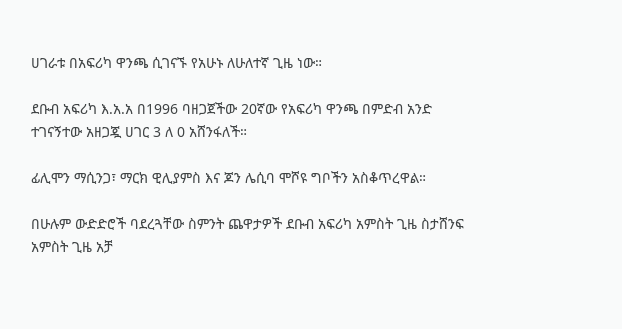ሀገራቱ በአፍሪካ ዋንጫ ሲገናኙ የአሁኑ ለሁለተኛ ጊዜ ነው።

ደቡብ አፍሪካ እ.አ.አ በ1996 ባዘጋጀችው 20ኛው የአፍሪካ ዋንጫ በምድብ አንድ ተገናኝተው አዘጋጇ ሀገር 3 ለ 0 አሸንፋለች።

ፊሊሞን ማሲንጋ፣ ማርክ ዊሊያምስ እና ጆን ሌሲባ ሞሾዩ ግቦችን አስቆጥረዋል።

በሁሉም ውድድሮች ባደረጓቸው ስምንት ጨዋታዎች ደቡብ አፍሪካ አምስት ጊዜ ስታሸንፍ አምስት ጊዜ አቻ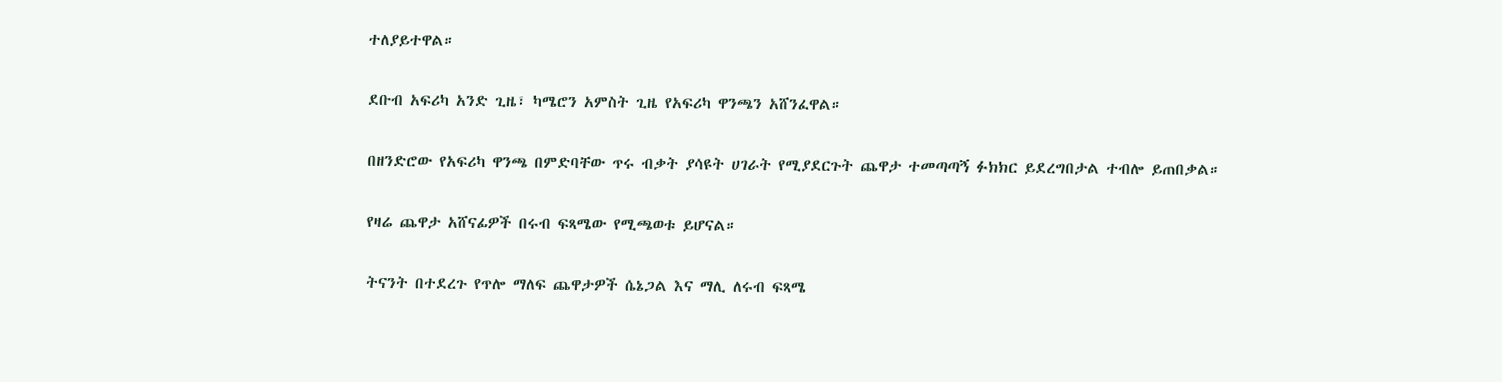ተለያይተዋል።

ደቡብ አፍሪካ አንድ ጊዜ፣ ካሜሮን አምስት ጊዜ የአፍሪካ ዋንጫን አሸንፈዋል።

በዘንድሮው የአፍሪካ ዋንጫ በምድባቸው ጥሩ ብቃት ያሳዩት ሀገራት የሚያደርጉት ጨዋታ ተመጣጣኝ ፉክክር ይደረግበታል ተብሎ ይጠበቃል።

የዛሬ ጨዋታ አሸናፊዎች በሩብ ፍጻሜው የሚጫወቱ ይሆናል።

ትናንት በተደረጉ የጥሎ ማለፍ ጨዋታዎች ሴኔጋል እና ማሊ ለሩብ ፍጻሜ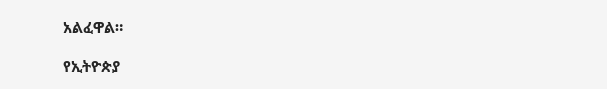አልፈዋል።

የኢትዮጵያ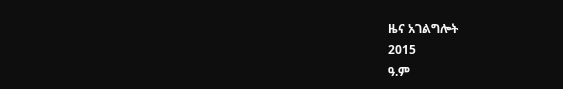ዜና አገልግሎት
2015
ዓ.ም